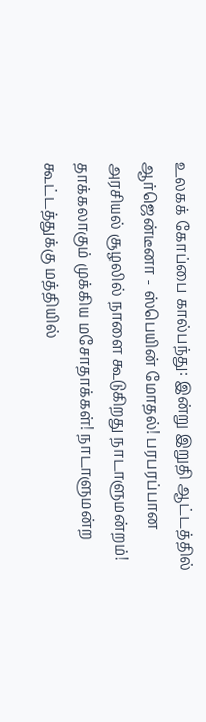உலகக் கோப்பை கால்பந்து: இன்று இறுதி ஆட்டத்தில் ஆர்ஜென்டீனா - ஸ்பெயின் மோதல்! பரபரப்பான அரசியல் சூழலில் நாளை கூடுகிறது நாடாளுமன்றம்! தாக்கலாகும் முக்கிய மசோதாக்கள்! நாடாளுமன்ற கூட்டத்துக்கு மத்தியில்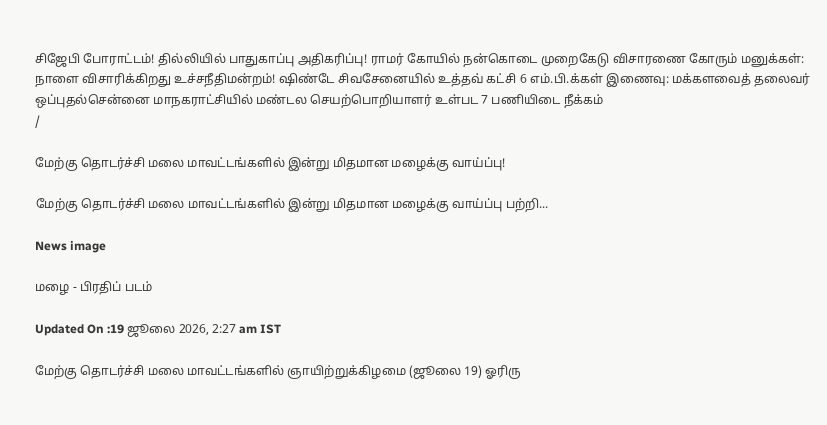சிஜேபி போராட்டம்! தில்லியில் பாதுகாப்பு அதிகரிப்பு! ராமர் கோயில் நன்கொடை முறைகேடு விசாரணை கோரும் மனுக்கள்: நாளை விசாரிக்கிறது உச்சநீதிமன்றம்! ஷிண்டே சிவசேனையில் உத்தவ் கட்சி 6 எம்.பி.க்கள் இணைவு: மக்களவைத் தலைவர் ஒப்புதல்சென்னை மாநகராட்சியில் மண்டல செயற்பொறியாளர் உள்பட 7 பணியிடை நீக்கம்
/

மேற்கு தொடர்ச்சி மலை மாவட்டங்களில் இன்று மிதமான மழைக்கு வாய்ப்பு!

மேற்கு தொடர்ச்சி மலை மாவட்டங்களில் இன்று மிதமான மழைக்கு வாய்ப்பு பற்றி...

News image

மழை - பிரதிப் படம்

Updated On :19 ஜூலை 2026, 2:27 am IST

மேற்கு தொடர்ச்சி மலை மாவட்டங்களில் ஞாயிற்றுக்கிழமை (ஜூலை 19) ஓரிரு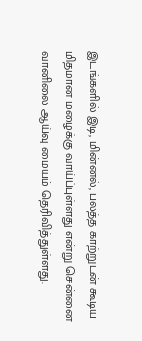இடங்களில் இடி, மின்னல், பலத்த காற்றுடன் கூடிய மிதமான மழைக்கு வாய்ப்புள்ளது என்று சென்னை வானிலை ஆய்வு மையம் தெரிவித்துள்ளது.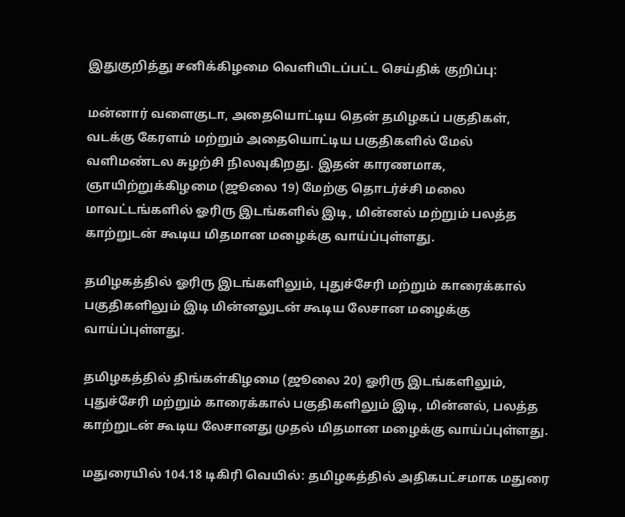இதுகுறித்து சனிக்கிழமை வெளியிடப்பட்ட செய்திக் குறிப்பு:

மன்னார் வளைகுடா, அதையொட்டிய தென் தமிழகப் பகுதிகள், வடக்கு கேரளம் மற்றும் அதையொட்டிய பகுதிகளில் மேல் வளிமண்டல சுழற்சி நிலவுகிறது. இதன் காரணமாக, ஞாயிற்றுக்கிழமை (ஜூலை 19) மேற்கு தொடர்ச்சி மலை மாவட்டங்களில் ஓரிரு இடங்களில் இடி, மின்னல் மற்றும் பலத்த காற்றுடன் கூடிய மிதமான மழைக்கு வாய்ப்புள்ளது.

தமிழகத்தில் ஓரிரு இடங்களிலும், புதுச்சேரி மற்றும் காரைக்கால் பகுதிகளிலும் இடி மின்னலுடன் கூடிய லேசான மழைக்கு வாய்ப்புள்ளது.

தமிழகத்தில் திங்கள்கிழமை (ஜூலை 20) ஓரிரு இடங்களிலும், புதுச்சேரி மற்றும் காரைக்கால் பகுதிகளிலும் இடி, மின்னல், பலத்த காற்றுடன் கூடிய லேசானது முதல் மிதமான மழைக்கு வாய்ப்புள்ளது.

மதுரையில் 104.18 டிகிரி வெயில்: தமிழகத்தில் அதிகபட்சமாக மதுரை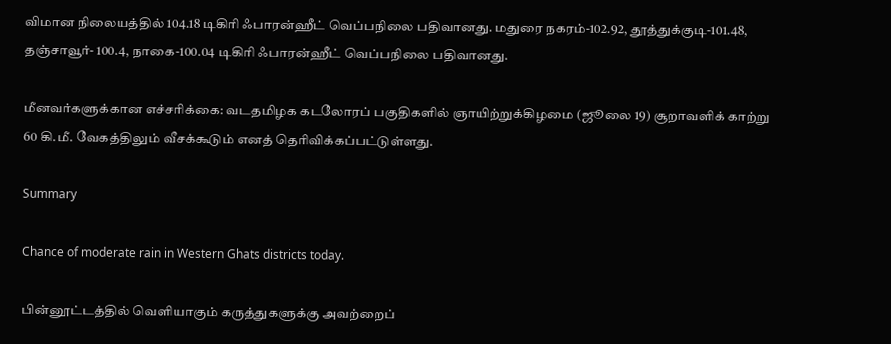விமான நிலையத்தில் 104.18 டிகிரி ஃபாரன்ஹீட் வெப்பநிலை பதிவானது. மதுரை நகரம்-102.92, தூத்துக்குடி-101.48, தஞ்சாவூர்- 100.4, நாகை-100.04 டிகிரி ஃபாரன்ஹீட் வெப்பநிலை பதிவானது.

மீனவர்களுக்கான எச்சரிக்கை: வடதமிழக கடலோரப் பகுதிகளில் ஞாயிற்றுக்கிழமை (ஜூலை 19) சூறாவளிக் காற்று 60 கி.மீ. வேகத்திலும் வீசக்கூடும் எனத் தெரிவிக்கப்பட்டுள்ளது.

Summary

Chance of moderate rain in Western Ghats districts today.

பின்னூட்டத்தில் வெளியாகும் கருத்துகளுக்கு அவற்றைப்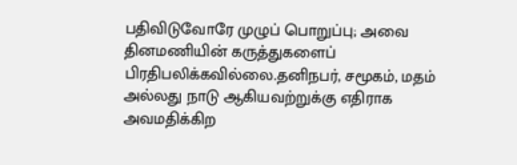பதிவிடுவோரே முழுப் பொறுப்பு; அவை தினமணியின் கருத்துகளைப் பிரதிபலிக்கவில்லை.தனிநபர், சமூகம், மதம் அல்லது நாடு ஆகியவற்றுக்கு எதிராக அவமதிக்கிற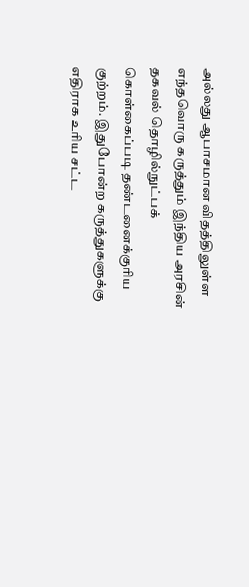அல்லது ஆபாசமான விதத்திலுள்ள எந்தவொரு கருத்தும் இந்திய அரசின் தகவல் தொழில்நுட்பக் கொள்கைப்படி தண்டனைக்குரிய குற்றம். இதுபோன்ற கருத்துகளுக்கு எதிராக உரிய சட்ட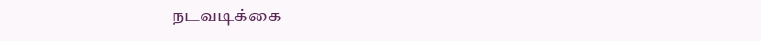நடவடிக்கை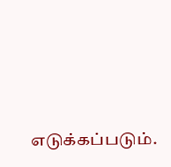எடுக்கப்படும்.